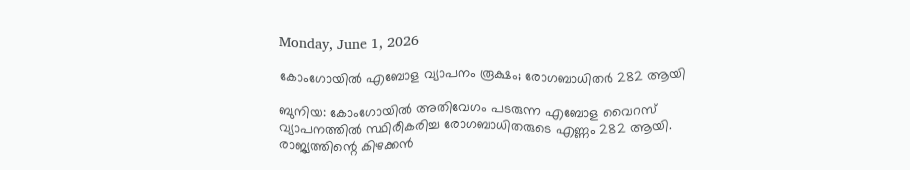Monday, June 1, 2026

കോംഗോയിൽ എബോള വ്യാപനം രൂക്ഷം; രോഗബാധിതർ 282 ആയി

ബുനിയ: കോംഗോയിൽ അതിവേഗം പടരുന്ന എബോള വൈറസ് വ്യാപനത്തിൽ സ്ഥിരീകരിച്ച രോഗബാധിതരുടെ എണ്ണം 282 ആയി. രാജ്യത്തിന്റെ കിഴക്കൻ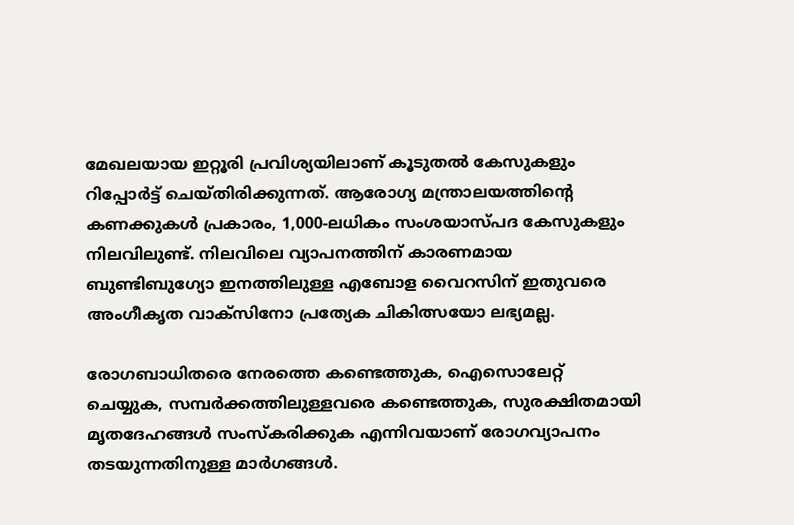മേഖലയായ ഇറ്റൂരി പ്രവിശ്യയിലാണ് കൂടുതൽ കേസുകളും റിപ്പോർട്ട് ചെയ്തിരിക്കുന്നത്. ആരോഗ്യ മന്ത്രാലയത്തിന്റെ കണക്കുകൾ പ്രകാരം, 1,000-ലധികം സംശയാസ്പദ കേസുകളും നിലവിലുണ്ട്. നിലവിലെ വ്യാപനത്തിന് കാരണമായ ബുണ്ടിബുഗ്യോ ഇനത്തിലുള്ള എബോള വൈറസിന് ഇതുവരെ അംഗീകൃത വാക്സിനോ പ്രത്യേക ചികിത്സയോ ലഭ്യമല്ല.

രോഗബാധിതരെ നേരത്തെ കണ്ടെത്തുക, ഐസൊലേറ്റ് ചെയ്യുക, സമ്പർക്കത്തിലുള്ളവരെ കണ്ടെത്തുക, സുരക്ഷിതമായി മൃതദേഹങ്ങൾ സംസ്കരിക്കുക എന്നിവയാണ് രോഗവ്യാപനം തടയുന്നതിനുള്ള മാർഗങ്ങൾ.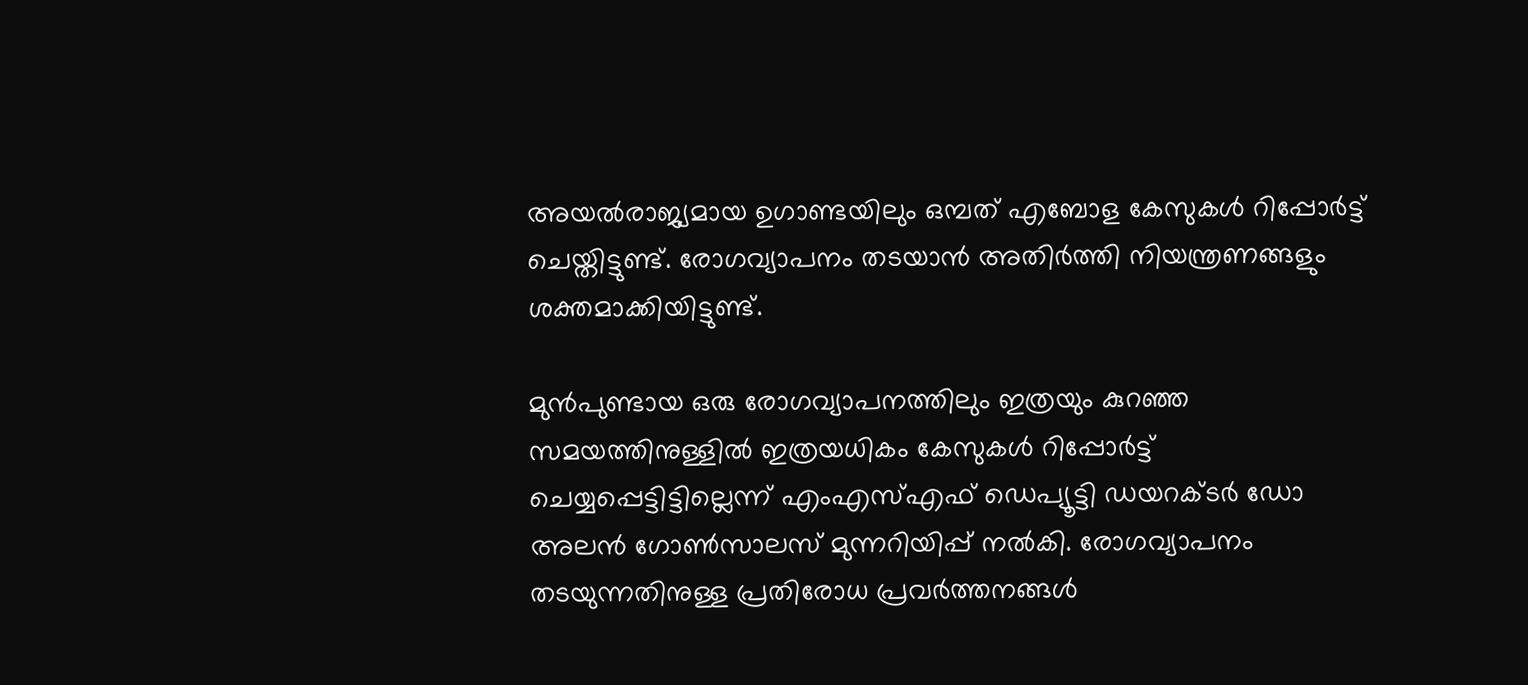അയൽരാജ്യമായ ഉഗാണ്ടയിലും ഒമ്പത് എബോള കേസുകൾ റിപ്പോർട്ട് ചെയ്തിട്ടുണ്ട്. രോഗവ്യാപനം തടയാൻ അതിർത്തി നിയന്ത്രണങ്ങളും ശക്തമാക്കിയിട്ടുണ്ട്.

മുൻപുണ്ടായ ഒരു രോഗവ്യാപനത്തിലും ഇത്രയും കുറഞ്ഞ സമയത്തിനുള്ളിൽ ഇത്രയധികം കേസുകൾ റിപ്പോർട്ട് ചെയ്യപ്പെട്ടിട്ടില്ലെന്ന് എംഎസ്എഫ് ഡെപ്യൂട്ടി ഡയറക്ടർ ഡോ അലൻ ഗോൺസാലസ് മുന്നറിയിപ്പ് നൽകി. രോഗവ്യാപനം തടയുന്നതിനുള്ള പ്രതിരോധ പ്രവർത്തനങ്ങൾ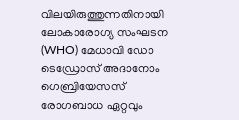വിലയിരുത്തുന്നതിനായി ലോകാരോഗ്യ സംഘടന (WHO) മേധാവി ഡോ ടെഡ്രോസ് അദാനോം ഗെബ്രിയേസസ് രോഗബാധ ഏറ്റവും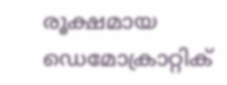രൂക്ഷമായ ഡെമോക്രാറ്റിക്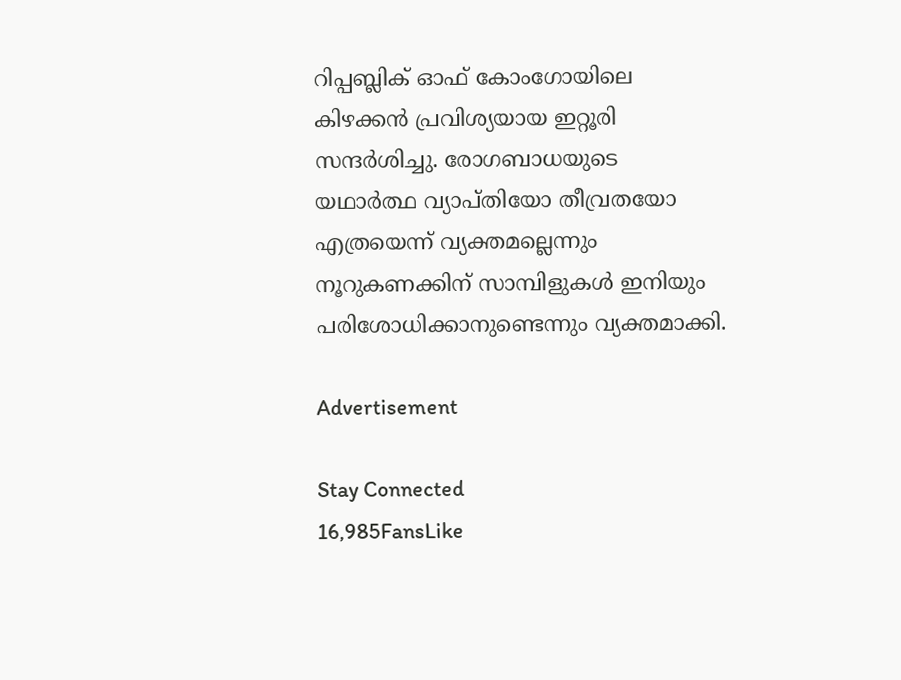റിപ്പബ്ലിക് ഓഫ് കോംഗോയിലെ കിഴക്കൻ പ്രവിശ്യയായ ഇറ്റൂരി സന്ദർശിച്ചു. രോഗബാധയുടെ യഥാർത്ഥ വ്യാപ്തിയോ തീവ്രതയോ എത്രയെന്ന് വ്യക്തമല്ലെന്നും നൂറുകണക്കിന് സാമ്പിളുകൾ ഇനിയും പരിശോധിക്കാനുണ്ടെന്നും വ്യക്തമാക്കി.

Advertisement

Stay Connected
16,985FansLike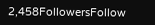2,458FollowersFollow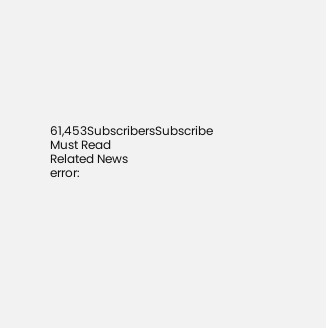61,453SubscribersSubscribe
Must Read
Related News
error: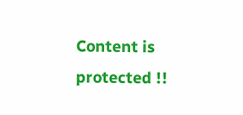Content is protected !!